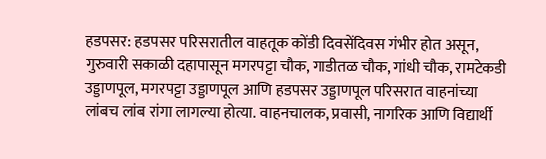हडपसर: हडपसर परिसरातील वाहतूक कोंडी दिवसेंदिवस गंभीर होत असून, गुरुवारी सकाळी दहापासून मगरपट्टा चौक, गाडीतळ चौक, गांधी चौक, रामटेकडी उड्डाणपूल, मगरपट्टा उड्डाणपूल आणि हडपसर उड्डाणपूल परिसरात वाहनांच्या लांबच लांब रांगा लागल्या होत्या. वाहनचालक, प्रवासी, नागरिक आणि विद्यार्थी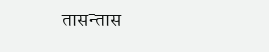तासन्तास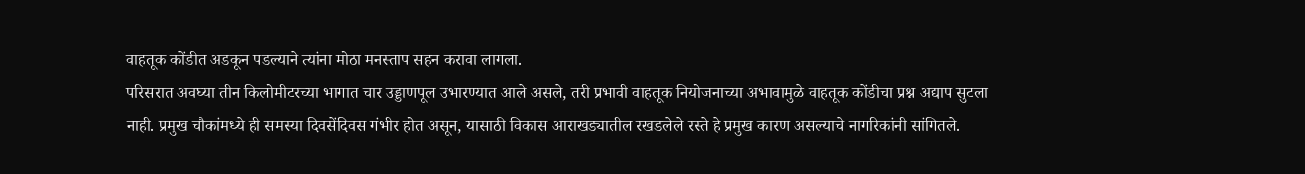वाहतूक कोंडीत अडकून पडल्याने त्यांना मोठा मनस्ताप सहन करावा लागला.
परिसरात अवघ्या तीन किलोमीटरच्या भागात चार उड्डाणपूल उभारण्यात आले असले, तरी प्रभावी वाहतूक नियोजनाच्या अभावामुळे वाहतूक कोंडीचा प्रश्न अद्याप सुटला नाही. प्रमुख चौकांमध्ये ही समस्या दिवसेंदिवस गंभीर होत असून, यासाठी विकास आराखड्यातील रखडलेले रस्ते हे प्रमुख कारण असल्याचे नागरिकांनी सांगितले.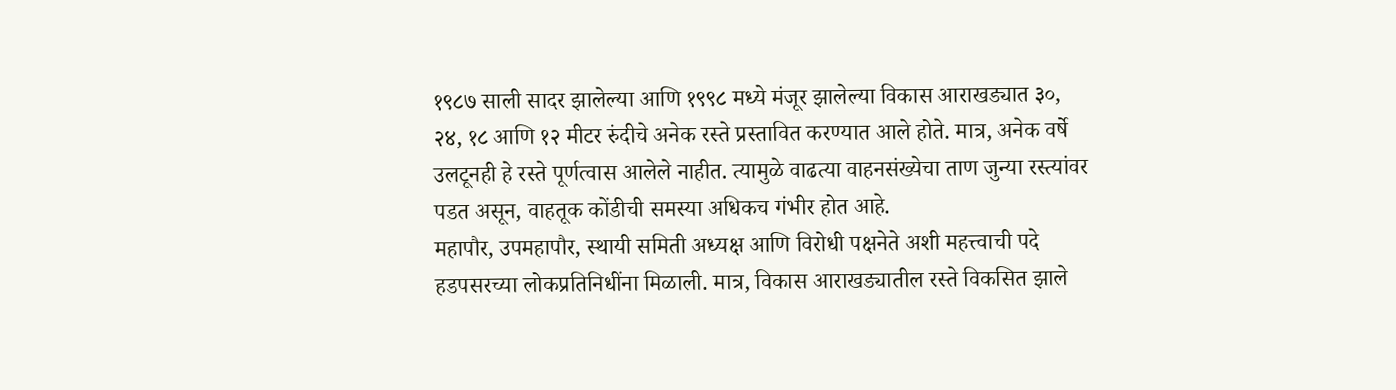१९८७ साली सादर झालेल्या आणि १९९८ मध्ये मंजूर झालेल्या विकास आराखड्यात ३०, २४, १८ आणि १२ मीटर रुंदीचे अनेक रस्ते प्रस्तावित करण्यात आले होते. मात्र, अनेक वर्षे उलटूनही हे रस्ते पूर्णत्वास आलेले नाहीत. त्यामुळे वाढत्या वाहनसंख्येचा ताण जुन्या रस्त्यांवर पडत असून, वाहतूक कोंडीची समस्या अधिकच गंभीर होत आहे.
महापौर, उपमहापौर, स्थायी समिती अध्यक्ष आणि विरोधी पक्षनेते अशी महत्त्वाची पदे हडपसरच्या लोकप्रतिनिधींना मिळाली. मात्र, विकास आराखड्यातील रस्ते विकसित झाले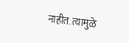नाहीत. त्यामुळे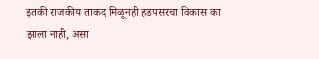इतकी राजकीय ताकद मिळूनही हडपसरचा विकास का झाला नाही, असा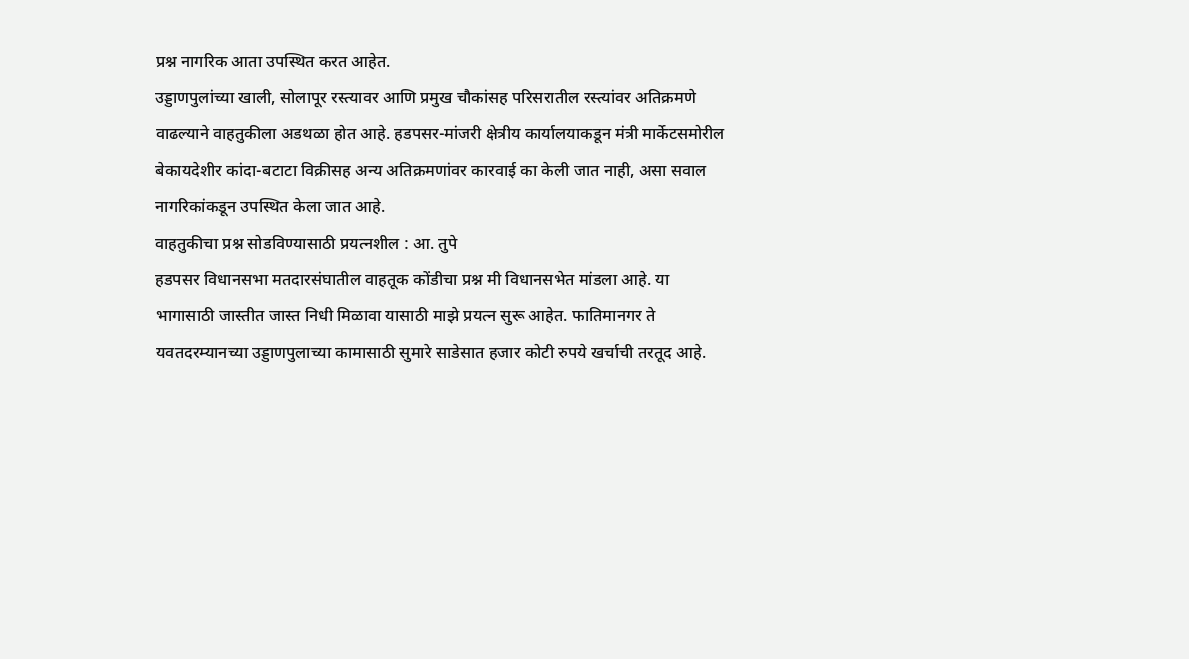प्रश्न नागरिक आता उपस्थित करत आहेत.
उड्डाणपुलांच्या खाली, सोलापूर रस्त्यावर आणि प्रमुख चौकांसह परिसरातील रस्त्यांवर अतिक्रमणे वाढल्याने वाहतुकीला अडथळा होत आहे. हडपसर-मांजरी क्षेत्रीय कार्यालयाकडून मंत्री मार्केटसमोरील बेकायदेशीर कांदा-बटाटा विक्रीसह अन्य अतिक्रमणांवर कारवाई का केली जात नाही, असा सवाल नागरिकांकडून उपस्थित केला जात आहे.
वाहतुकीचा प्रश्न सोडविण्यासाठी प्रयत्नशील : आ. तुपे
हडपसर विधानसभा मतदारसंघातील वाहतूक कोंडीचा प्रश्न मी विधानसभेत मांडला आहे. या भागासाठी जास्तीत जास्त निधी मिळावा यासाठी माझे प्रयत्न सुरू आहेत. फातिमानगर ते यवतदरम्यानच्या उड्डाणपुलाच्या कामासाठी सुमारे साडेसात हजार कोटी रुपये खर्चाची तरतूद आहे.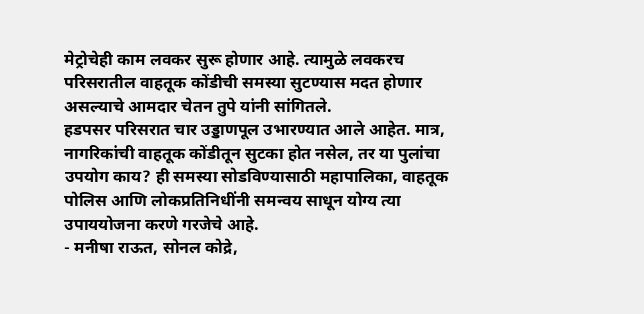मेट्रोचेही काम लवकर सुरू होणार आहे. त्यामुळे लवकरच परिसरातील वाहतूक कोंडीची समस्या सुटण्यास मदत होणार असल्याचे आमदार चेतन तुपे यांनी सांगितले.
हडपसर परिसरात चार उड्डाणपूल उभारण्यात आले आहेत. मात्र, नागरिकांची वाहतूक कोंडीतून सुटका होत नसेल, तर या पुलांचा उपयोग काय? ही समस्या सोडविण्यासाठी महापालिका, वाहतूक पोलिस आणि लोकप्रतिनिधींनी समन्वय साधून योग्य त्या उपाययोजना करणे गरजेचे आहे.
- मनीषा राऊत, सोनल कोद्रे,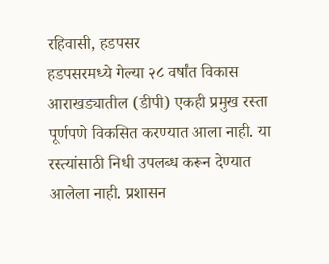रहिवासी, हडपसर
हडपसरमध्ये गेल्या २८ वर्षांत विकास आराखड्यातील (डीपी) एकही प्रमुख रस्ता पूर्णपणे विकसित करण्यात आला नाही. या रस्त्यांसाठी निधी उपलब्ध करून देण्यात आलेला नाही. प्रशासन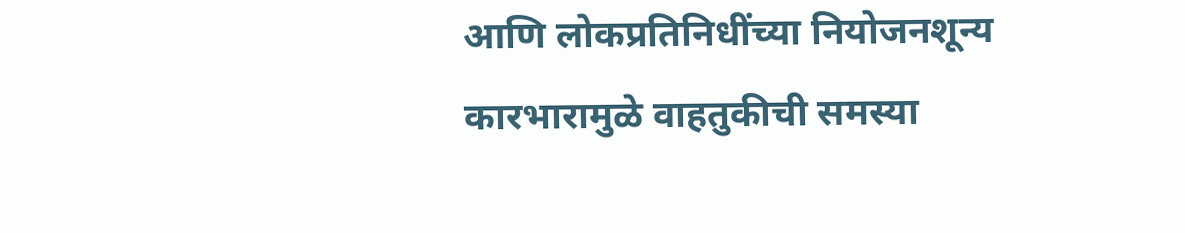आणि लोकप्रतिनिधींच्या नियोजनशून्य कारभारामुळे वाहतुकीची समस्या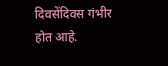दिवसेंदिवस गंभीर होत आहे.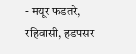- मयूर फडतरे, रहिवासी, हडपसर